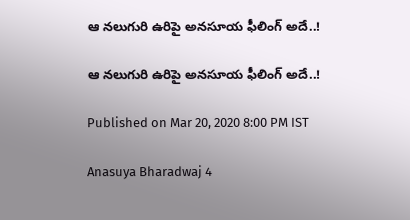ఆ నలుగురి ఉరిపై అనసూయ ఫీలింగ్ అదే..!

ఆ నలుగురి ఉరిపై అనసూయ ఫీలింగ్ అదే..!

Published on Mar 20, 2020 8:00 PM IST

Anasuya Bharadwaj 4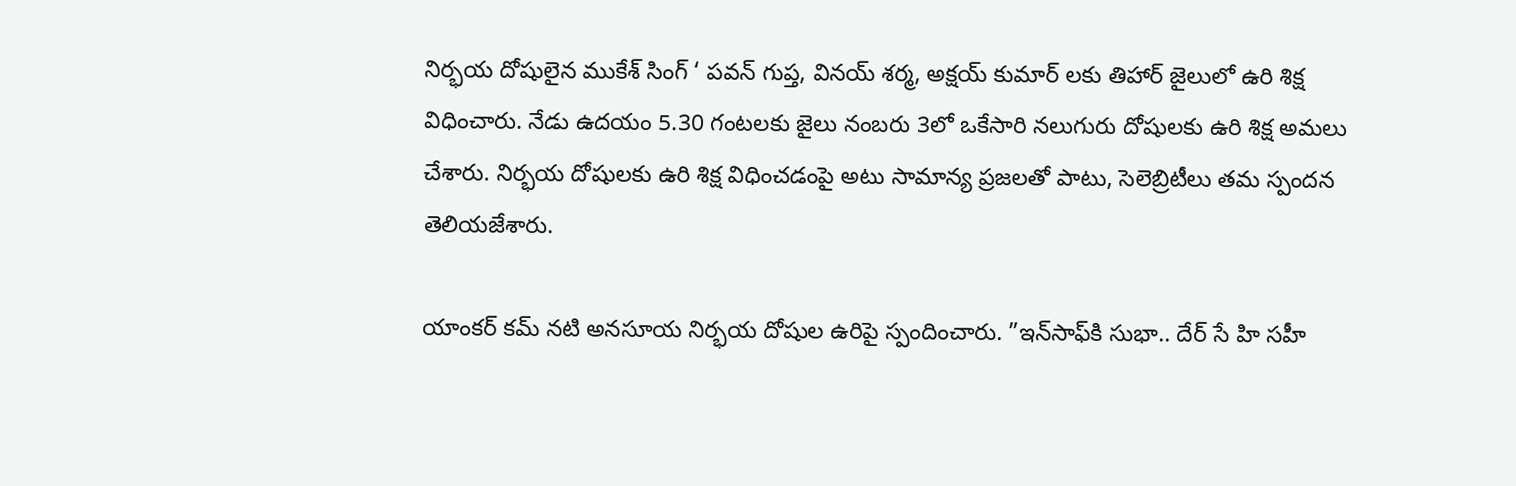నిర్భయ దోషులైన ముకేశ్‌ సింగ్‌ ‘ పవన్‌ గుప్త, వినయ్‌ శర్మ, అక్షయ్‌ కుమార్‌ లకు తిహార్‌ జైలులో ఉరి శిక్ష విధించారు. నేడు ఉదయం 5.30 గంటలకు జైలు నంబరు 3లో ఒకేసారి నలుగురు దోషులకు ఉరి శిక్ష అమలు చేశారు. నిర్భయ దోషులకు ఉరి శిక్ష విధించడంపై అటు సామాన్య ప్రజలతో పాటు, సెలెబ్రిటీలు తమ స్పందన తెలియజేశారు.

యాంకర్ కమ్ నటి అనసూయ నిర్భయ దోషుల ఉరిపై స్పందించారు. ”ఇన్‌సాఫ్‌కి సుభా.. దేర్‌ సే హి సహీ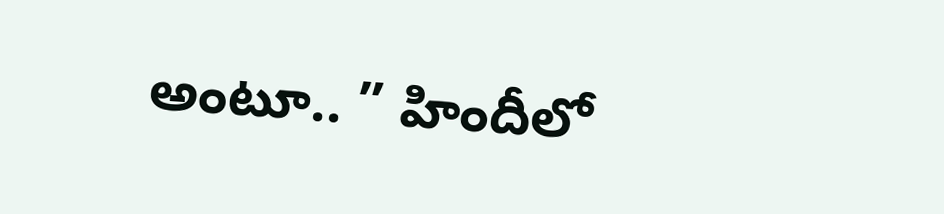అంటూ.. ” హిందీలో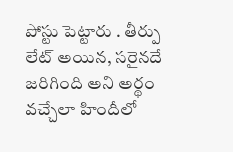పోస్టు పెట్టారు . తీర్పు లేట్‌ అయిన, సరైనదే జరిగింది అని అర్థం వచ్చేలా హిందీలో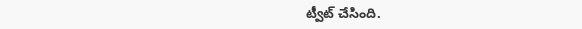ట్వీట్‌ చేసింది.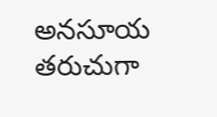అనసూయ తరుచుగా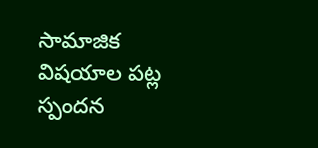సామాజిక విషయాల పట్ల స్పందన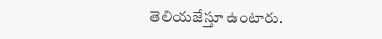తెలియజేస్తూ ఉంటారు.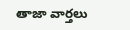తాజా వార్తలు